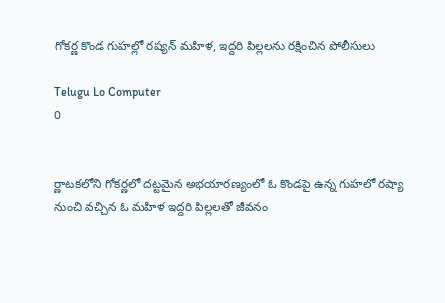గోకర్ణ కొండ గుహల్లో రష్యన్‌ మహిళ, ఇద్దరి పిల్లలను రక్షించిన పోలీసులు

Telugu Lo Computer
0


ర్ణాటకలోని గోకర్ణలో దట్టమైన అభయారణ్యంలో ఓ కొండపై ఉన్న గుహలో రష్యా నుంచి వచ్చిన ఓ మహిళ ఇద్దరి పిల్లలతో జీవనం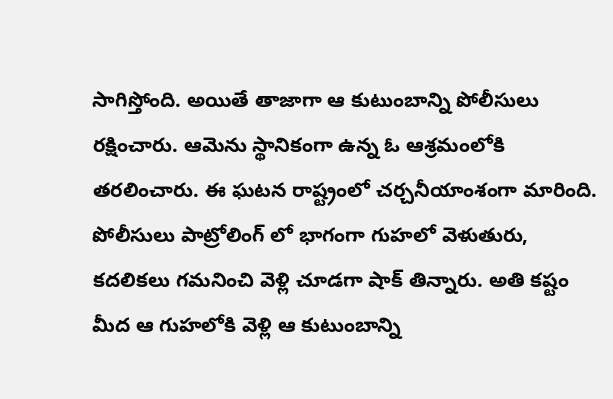సాగిస్తోంది. అయితే తాజాగా ఆ కుటుంబాన్ని పోలీసులు రక్షించారు. ఆమెను స్థానికంగా ఉన్న ఓ ఆశ్రమంలోకి తరలించారు. ఈ ఘటన రాష్ట్రంలో చర్చనీయాంశంగా మారింది. పోలీసులు పాట్రోలింగ్ లో భాగంగా గుహలో వెళుతురు, కదలికలు గమనించి వెళ్లి చూడగా షాక్ తిన్నారు. అతి కష్టం మీద ఆ గుహలోకి వెళ్లి ఆ కుటుంబాన్ని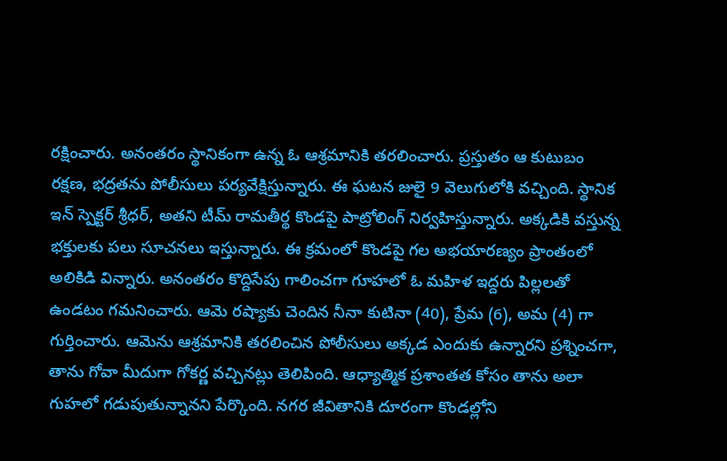రక్షించారు. అనంతరం స్థానికంగా ఉన్న ఓ ఆశ్రమానికి తరలించారు. ప్రస్తుతం ఆ కుటుబం రక్షణ, భద్రతను పోలీసులు పర్యవేక్షిస్తున్నారు. ఈ ఘటన జులై 9 వెలుగులోకి వచ్చింది. స్థానిక ఇన్ స్పెక్టర్ శ్రీధర్, అతని టీమ్ రామతీర్థ కొండపై పాట్రోలింగ్ నిర్వహిస్తున్నారు. అక్కడికి వస్తున్న భక్తులకు పలు సూచనలు ఇస్తున్నారు. ఈ క్రమంలో కొండపై గల అభయారణ్యం ప్రాంతంలో అలికిడి విన్నారు. అనంతరం కొద్దిసేపు గాలించగా గూహలో ఓ మహిళ ఇద్దరు పిల్లలతో ఉండటం గమనించారు. ఆమె రష్యాకు చెందిన నీనా కుటినా (40), ప్రేమ (6), అమ (4) గా గుర్తించారు. ఆమెను ఆశ్రమానికి తరలించిన పోలీసులు అక్కడ ఎందుకు ఉన్నారని ప్రశ్నించగా, తాను గోవా మీదుగా గోకర్ణ వచ్చినట్లు తెలిపింది. ఆధ్యాత్మిక ప్రశాంతత కోసం తాను అలా గుహలో గడుపుతున్నానని పేర్కొంది. నగర జీవితానికి దూరంగా కొండల్లోని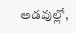అడవుల్లో,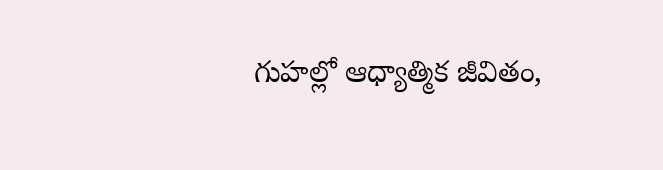గుహల్లో ఆధ్యాత్మిక జీవితం,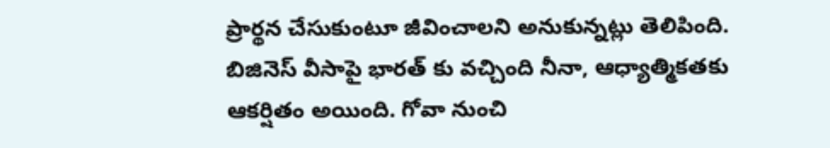ప్రార్థన చేసుకుంటూ జీవించాలని అనుకున్నట్లు తెలిపింది. బిజినెస్‌ వీసాపై భారత్‌ కు వచ్చింది నీనా, ఆధ్యాత్మికతకు ఆకర్షితం అయింది. గోవా నుంచి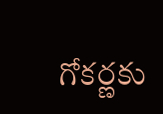గోకర్ణకు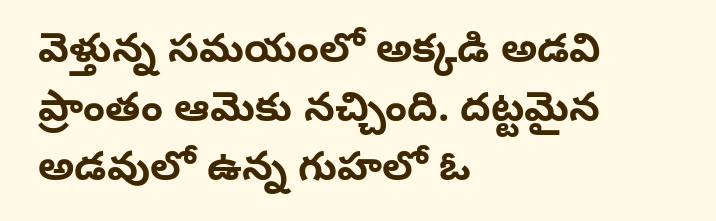వెళ్తున్న సమయంలో అక్కడి అడవి ప్రాంతం ఆమెకు నచ్చింది. దట్టమైన అడవులో ఉన్న గుహలో ఓ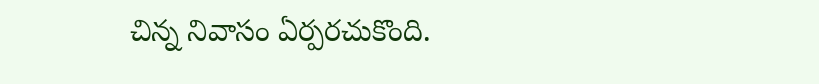చిన్న నివాసం ఏర్పరచుకొంది.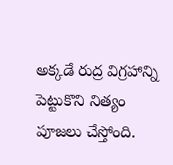అక్కడే రుద్ర విగ్రహాన్ని పెట్టుకొని నిత్యం పూజలు చేస్తోంది.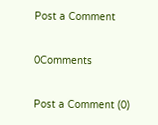Post a Comment

0Comments

Post a Comment (0)